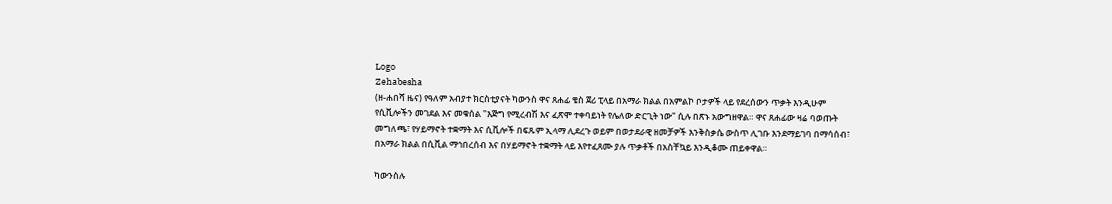Logo
Zehabesha
(ዘ-ሐበሻ ዜና) የዓለም አብያተ ክርስቲያናት ካውንስ ዋና ጸሐፊ ቄስ ጀሪ ፒላይ በአማራ ክልል በአምልኮ ቦታዎች ላይ የደረሰውን ጥቃት እንዲሁም የሲቪሎችን መገደል እና መቁሰል "እጅግ የሚረብሽ እና ፈጽሞ ተቀባይነት የሌለው ድርጊት ነው" ሲሉ በጽኑ አውግዘዋል። ዋና ጸሐፊው ዛሬ ባወጡት መግለጫ፣ የሃይማኖት ተቋማት እና ሲቪሎች በፍጹም ኢላማ ሊደረጉ ወይም በወታደራዊ ዘመቻዎች እንቅስቃሴ ውስጥ ሊገቡ እንደማይገባ በማሳሰብ፣ በአማራ ክልል በሲቪል ማኅበረሰብ እና በሃይማኖት ተቋማት ላይ እየተፈጸሙ ያሉ ጥቃቶች በአስቸኳይ እንዲቆሙ ጠይቀዋል።

ካውንስሉ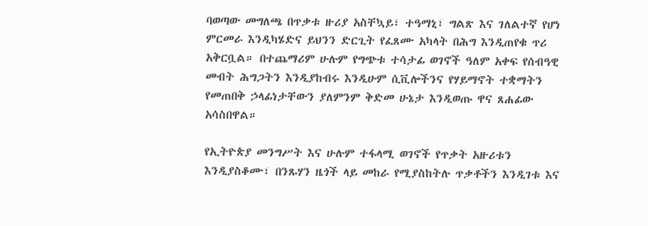ባወጣው መግለጫ በጥቃቱ ዙሪያ አስቸኳይ፣ ተዓማኒ፣ ግልጽ እና ገለልተኛ የሆነ ምርመራ እንዲካሄድና ይህንን ድርጊት የፈጸሙ አካላት በሕግ እንዲጠየቁ ጥሪ አቅርቧል። በተጨማሪም ሁሉም የግጭቱ ተሳታፊ ወገኖች ዓለም አቀፍ የሰብዓዊ መብት ሕግጋትን እንዲያከብሩ እንዲሁም ሲቪሎችንና የሃይማኖት ተቋማትን የመጠበቅ ኃላፊነታቸውን ያለምንም ቅድመ ሁኔታ እንዲወጡ ዋና ጸሐፊው አሳስበዋል።

የኢትዮጵያ መንግሥት እና ሁሉም ተፋላሚ ወገኖች የጥቃት አዙሪቱን እንዲያስቆሙ፣ በንጹሃን ዜጎች ላይ መከራ የሚያስከትሉ ጥቃቶችን እንዲገቱ እና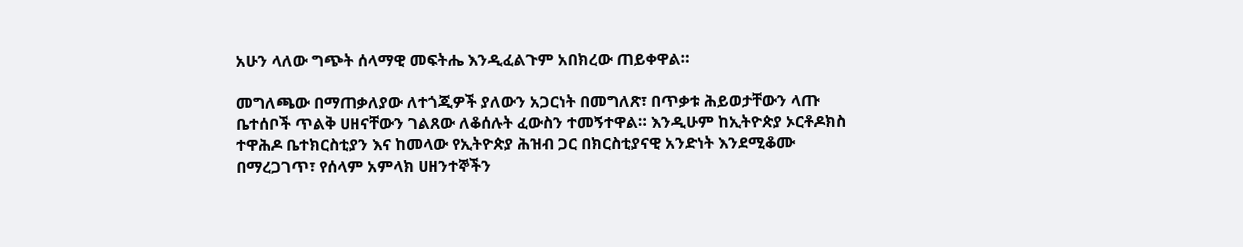አሁን ላለው ግጭት ሰላማዊ መፍትሔ እንዲፈልጉም አበክረው ጠይቀዋል።

መግለጫው በማጠቃለያው ለተጎጂዎች ያለውን አጋርነት በመግለጽ፣ በጥቃቱ ሕይወታቸውን ላጡ ቤተሰቦች ጥልቅ ሀዘናቸውን ገልጸው ለቆሰሉት ፈውስን ተመኝተዋል። እንዲሁም ከኢትዮጵያ ኦርቶዶክስ ተዋሕዶ ቤተክርስቲያን እና ከመላው የኢትዮጵያ ሕዝብ ጋር በክርስቲያናዊ አንድነት እንደሚቆሙ በማረጋገጥ፣ የሰላም አምላክ ሀዘንተኞችን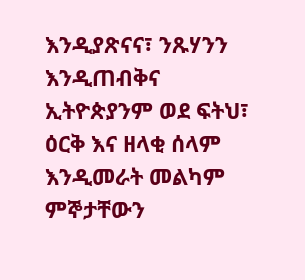እንዲያጽናና፣ ንጹሃንን እንዲጠብቅና ኢትዮጵያንም ወደ ፍትህ፣ ዕርቅ እና ዘላቂ ሰላም እንዲመራት መልካም ምኞታቸውን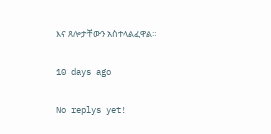እና ጸሎታቸውን አስተላልፈዋል።

10 days ago

No replys yet!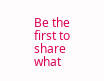Be the first to share what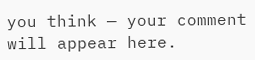you think — your comment will appear here.